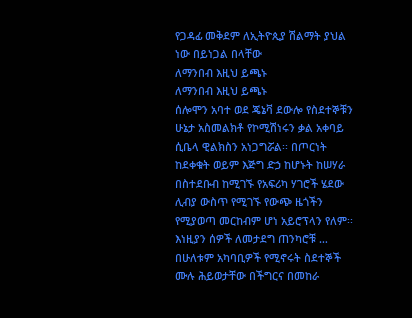የጋዳፊ መቅደም ለኢትዮጲያ ሽልማት ያህል ነው በይነጋል በላቸው
ለማንበብ እዚህ ይጫኑ
ለማንበብ እዚህ ይጫኑ
ሰሎሞን አባተ ወደ ጄኔቫ ደውሎ የስደተኞቹን ሁኔታ አስመልክቶ የኮሚሽነሩን ቃል አቀባይ ሲቤላ ዊልክስን አነጋግሯል፡፡ በጦርነት ከደቀቁት ወይም እጅግ ድኃ ከሆኑት ከሠሃራ በስተደቡብ ከሚገኙ የአፍሪካ ሃገሮች ሄደው ሊብያ ውስጥ የሚገኙ የውጭ ዜጎችን የሚያወጣ መርከብም ሆነ አይሮፕላን የለም፡፡ እነዚያን ሰዎች ለመታደግ ጠንካሮቹ …
በሁለቱም አካባቢዎች የሚኖሩት ስደተኞች ሙሉ ሕይወታቸው በችግርና በመከራ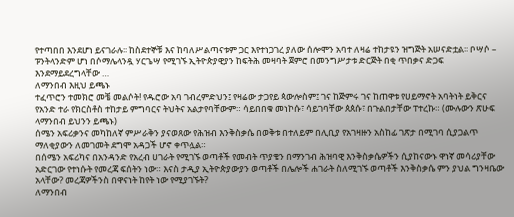የተጣበበ እንደሆነ ይናገራሉ፡፡ ከስደተኞቹ እና ከባለሥልጣናቱም ጋር እየተነጋገረ ያለው ሰሎሞን አባተ ለዛሬ ተከታዩን ዝግጅት አሠናድቷል፡፡ ቦሣሶ – ፑንትላንድም ሆነ በሶማሌላንዷ ሃርጌሣ የሚገኙ ኢትዮጵያዊያን ከፍትሕ መዛባት ጀምሮ በመንግሥታቱ ድርጅት በቂ ጥበቃና ድጋፍ እንደማይደረግላቸው …
ለማንበብ እዚህ ይጫኑ
ተፈጥሮን ተመክሮ መቼ መልሶት! የዱሮው አባ ገብረምድህን፤ የዛሬው ታጋየይ ጳውሎስም፤ ገና ከጅምሩ ገና ከጠዋቱ የሀይማኖት አባትነት ይቅርና የአንድ ተራ የክርስቶስ ተከታይ ምግባርና ትህትና አልታየባቸውም። ሳይበበቁ መነኮሱ፣ ሳይገባቸው ጰጰሱ፣ በጉልበታቸው ፐተረኩ። (ሙሉውን ጽሁፍ ላማንበብ ይህንን ይጫኑ)
ሰሜን አፍሪቃንና መካከለኛ ምሥራቅን ያናወጸው የሕዝብ እንቅስቃሴ በወቅቱ በተለይም በሊቢያ የአገዛዙን አስከፊ ገጽታ በሚገባ ሲያጋልጥ ማለቂያውን ለመገመት ደግሞ አዳጋች ሆኖ ቀጥሏል።
በሰሜን አፍሪካና በአንዳንድ የአረብ ሀገራት የሚገኙ ወጣቶች የመብት ጥያቄን በማንገብ ሕዝባዊ እንቅስቃሴዎችን ሲያከናውኑ ዋነኛ መሳሪያቸው አድርገው የተነሱት የመረጃ ፍሰትን ነው። እናስ ታዲያ ኢትዮጵያውያን ወጣቶች በሌሎች ሐገራት ስለሚገኙ ወጣቶች እንቅስቃሴ ምን ያህል ግንዛቤው አላቸው? መረጃዎችንስ በዋናነት ከየት ነው የሚያገኙት?
ለማንበብ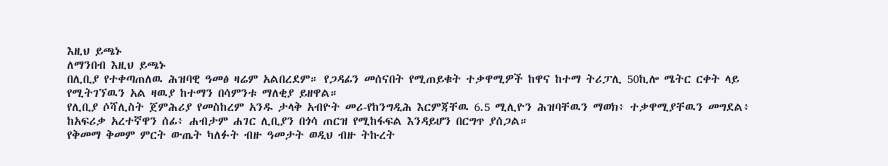እዚህ ይጫኑ
ለማንበብ እዚህ ይጫኑ
በሊቢያ የተቀጣጠለዉ ሕዝባዊ ዓመፅ ዛሬም አልበረደም። የጋዳፊን መሰናበት የሚጠይቁት ተቃዋሚዎች ከዋና ከተማ ትሪፓሊ 50ኪሎ ሜትር ርቀት ላይ የሚትገኘዉን አል ዛዉያ ከተማን በሳምንቱ ማለቂያ ይዘዋል።
የሊቢያ ሶሻሊስት ጀምሕሪያ የመስከረም አንዱ ታላቅ አብዮት መሪ-የከንግዲሕ እርምጃቸዉ 6.5 ሚሊዮን ሕዝባቸዉን ማወክ፥ ተቃዋሚያቸዉን መግደል፥ ከአፍሪቃ አረተኛዋን ሰፊ፥ ሐብታም ሐገር ሊቢያን በጎሳ ጠርዝ የሚከፋፍል እንዳይሆን በርግጥ ያሰጋል።
የቅመማ ቅመም ምርት ውጤት ካለፉት ብዙ ዓመታት ወዲህ ብዙ ትኩረት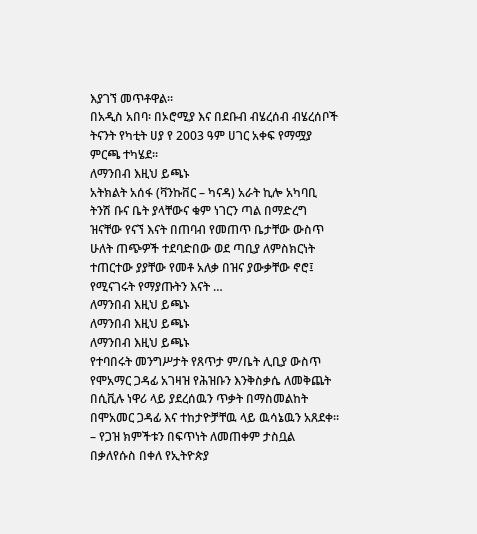እያገኘ መጥቶዋል።
በአዲስ አበባ፡ በኦሮሚያ እና በደቡብ ብሄረሰብ ብሄረሰቦች ትናንት የካቲት ሀያ የ 2003 ዓም ሀገር አቀፍ የማሟያ ምርጫ ተካሄደ።
ለማንበብ እዚህ ይጫኑ
አትክልት አሰፋ (ቫንኩቨር – ካናዳ) አራት ኪሎ አካባቢ ትንሽ ቡና ቤት ያላቸውና ቁም ነገርን ጣል በማድረግ ዝናቸው የናኘ እናት በጠባብ የመጠጥ ቤታቸው ውስጥ ሁለት ጠጭዎች ተደባድበው ወደ ጣቢያ ለምስክርነት ተጠርተው ያያቸው የመቶ አለቃ በዝና ያውቃቸው ኖሮ፤ የሚናገሩት የማያጡትን እናት …
ለማንበብ እዚህ ይጫኑ
ለማንበብ እዚህ ይጫኑ
ለማንበብ እዚህ ይጫኑ
የተባበሩት መንግሥታት የጸጥታ ም/ቤት ሊቢያ ውስጥ የሞአማር ጋዳፊ አገዛዝ የሕዝቡን እንቅስቃሴ ለመቅጨት በሲቪሉ ነዋሪ ላይ ያደረሰዉን ጥቃት በማስመልከት በሞአመር ጋዳፊ እና ተከታዮቻቸዉ ላይ ዉሳኔዉን አጸደቀ።
– የጋዝ ክምችቱን በፍጥነት ለመጠቀም ታስቧል በቃለየሱስ በቀለ የኢትዮጵያ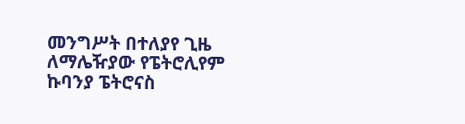መንግሥት በተለያየ ጊዜ ለማሌዥያው የፔትሮሊየም ኩባንያ ፔትሮናስ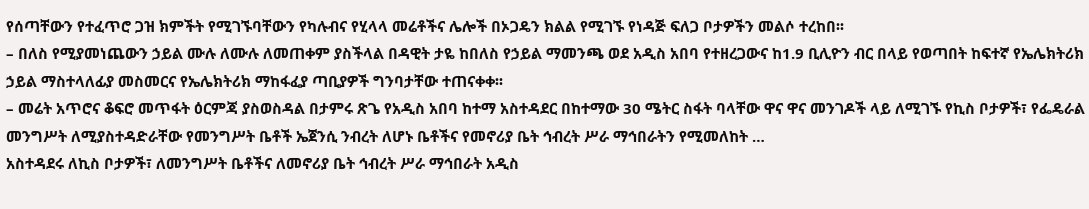የሰጣቸውን የተፈጥሮ ጋዝ ክምችት የሚገኙባቸውን የካሉብና የሂላላ መሬቶችና ሌሎች በኦጋዴን ክልል የሚገኙ የነዳጅ ፍለጋ ቦታዎችን መልሶ ተረከበ፡፡
– በለስ የሚያመነጨውን ኃይል ሙሉ ለሙሉ ለመጠቀም ያስችላል በዳዊት ታዬ ከበለስ የኃይል ማመንጫ ወደ አዲስ አበባ የተዘረጋውና ከ1.9 ቢሊዮን ብር በላይ የወጣበት ከፍተኛ የኤሌክትሪክ ኃይል ማስተላለፊያ መስመርና የኤሌክትሪክ ማከፋፈያ ጣቢያዎች ግንባታቸው ተጠናቀቀ፡፡
– መሬት አጥሮና ቆፍሮ መጥፋት ዕርምጃ ያስወስዳል በታምሩ ጽጌ የአዲስ አበባ ከተማ አስተዳደር በከተማው 30 ሜትር ስፋት ባላቸው ዋና ዋና መንገዶች ላይ ለሚገኙ የኪስ ቦታዎች፣ የፌዴራል መንግሥት ለሚያስተዳድራቸው የመንግሥት ቤቶች ኤጀንሲ ንብረት ለሆኑ ቤቶችና የመኖሪያ ቤት ኅብረት ሥራ ማኅበራትን የሚመለከት …
አስተዳደሩ ለኪስ ቦታዎች፣ ለመንግሥት ቤቶችና ለመኖሪያ ቤት ኅብረት ሥራ ማኅበራት አዲስ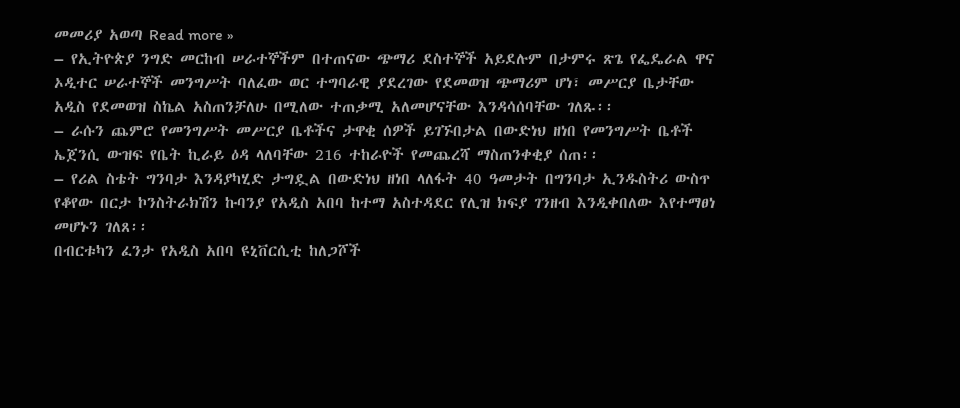መመሪያ አወጣ Read more »
– የኢትዮጵያ ንግድ መርከብ ሠራተኞችም በተጠናው ጭማሪ ደስተኞች አይደሉም በታምሩ ጽጌ የፌዴራል ዋና ኦዲተር ሠራተኞች መንግሥት ባለፈው ወር ተግባራዊ ያደረገው የደመወዝ ጭማሪም ሆነ፣ መሥርያ ቤታቸው አዲስ የደመወዝ ስኬል አስጠንቻለሁ በሚለው ተጠቃሚ አለመሆናቸው እንዳሳሰባቸው ገለጹ፡፡
– ራሱን ጨምሮ የመንግሥት መሥርያ ቤቶችና ታዋቂ ሰዎች ይገኙበታል በውድነህ ዘነበ የመንግሥት ቤቶች ኤጀንሲ ውዝፍ የቤት ኪራይ ዕዳ ላለባቸው 216 ተከራዮች የመጨረሻ ማስጠንቀቂያ ሰጠ፡፡
– የሪል ስቴት ግንባታ እንዳያካሂድ ታግዷል በውድነህ ዘነበ ላለፋት 40 ዓመታት በግንባታ ኢንዱስትሪ ውስጥ የቆየው በርታ ኮንስትራክሽን ኩባንያ የአዲስ አበባ ከተማ አስተዳደር የሊዝ ክፍያ ገንዘብ እንዲቀበለው እየተማፀነ መሆኑን ገለጸ፡፡
በብርቱካን ፈንታ የአዲስ አበባ ዩኒቨርሲቲ ከለጋሾች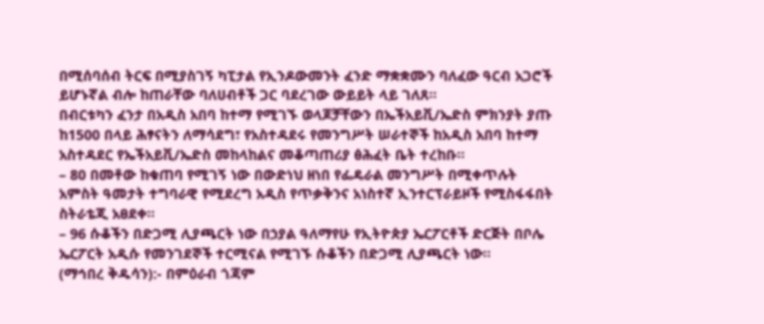በሚሰባሰብ ትርፍ በሚያስገኝ ካፒታል የኢንዶውመንት ፈንድ ማቋቋሙን ባለፈው ዓርብ አጋሮች ይሆኑኛል ብሎ ከጠራቸው ባለሀብቶች ጋር ባደረገው ውይይት ላይ ገለጸ፡፡
በብርቱካን ፈንታ በአዲስ አበባ ከተማ የሚገኙ ወላጆቻቸውን በኤችአይቪ/ኤድስ ምክንያት ያጡ ከ1500 በላይ ሕፃናትን ለማሳደግ፣ የአስተዳደሩ የመንግሥት ሠራተኞች ከአዲስ አበባ ከተማ አስተዳደር የኤችአይቪ/ኤድስ መከላከልና መቆጣጠሪያ ፅሕፈት ቤት ተረከቡ፡፡
– 80 በመቶው ከቁጠባ የሚገኝ ነው በውድነህ ዘነበ የፌዴራል መንግሥት በሚቀጥሉት አምስት ዓመታት ተግባራዊ የሚደረግ አዲስ የጥቃቅንና አነስተኛ ኢንተርፕራይዞች የሚስፋፋበት ስትራቴጂ አፀደቀ፡፡
– 96 ሱቆችን በድጋሚ ሊያጫርት ነው በኃያል ዓለማየሁ የኢትዮጵያ ኤርፖርቶች ድርጅት በቦሌ ኤርፖርት አዲሱ የመንገደኞች ተርሚናል የሚገኙ ሱቆችን በድጋሚ ሊያጫርት ነው፡፡
(ማኅበረ ቅዱሳን):- በምዕራብ ጎጃም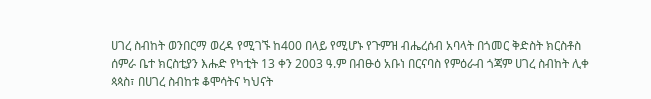ሀገረ ስብከት ወንበርማ ወረዳ የሚገኙ ከ400 በላይ የሚሆኑ የጉምዝ ብሔረሰብ አባላት በጎመር ቅድስት ክርስቶስ ሰምራ ቤተ ክርስቲያን እሑድ የካቲት 13 ቀን 2003 ዓ.ም በብፁዕ አቡነ በርናባስ የምዕራብ ጎጃም ሀገረ ስብከት ሊቀ ጳጳስ፣ በሀገረ ስብከቱ ቆሞሳትና ካህናት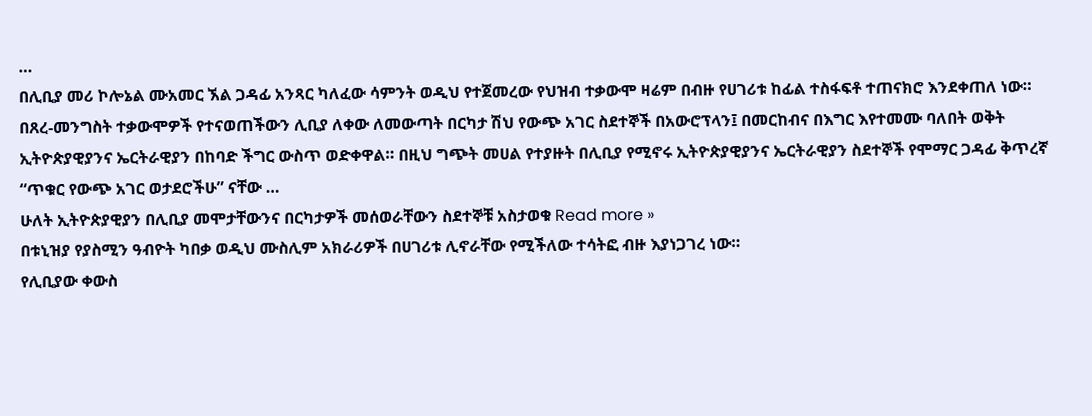…
በሊቢያ መሪ ኮሎኔል ሙአመር ኧል ጋዳፊ አንጻር ካለፈው ሳምንት ወዲህ የተጀመረው የህዝብ ተቃውሞ ዛሬም በብዙ የሀገሪቱ ከፊል ተስፋፍቶ ተጠናክሮ እንደቀጠለ ነው።
በጸረ-መንግስት ተቃውሞዎች የተናወጠችውን ሊቢያ ለቀው ለመውጣት በርካታ ሽህ የውጭ አገር ስደተኞች በአውሮፕላን፤ በመርከብና በእግር እየተመሙ ባለበት ወቅት ኢትዮጵያዊያንና ኤርትራዊያን በከባድ ችግር ውስጥ ወድቀዋል። በዚህ ግጭት መሀል የተያዙት በሊቢያ የሚኖሩ ኢትዮጵያዊያንና ኤርትራዊያን ስደተኞች የሞማር ጋዳፊ ቅጥረኛ “ጥቁር የውጭ አገር ወታደሮችሁ” ናቸው …
ሁለት ኢትዮጵያዊያን በሊቢያ መሞታቸውንና በርካታዎች መሰወራቸውን ስደተኞቹ አስታወቁ Read more »
በቱኒዝያ የያስሚን ዓብዮት ካበቃ ወዲህ ሙስሊም አክራሪዎች በሀገሪቱ ሊኖራቸው የሚችለው ተሳትፎ ብዙ እያነጋገረ ነው።
የሊቢያው ቀውስ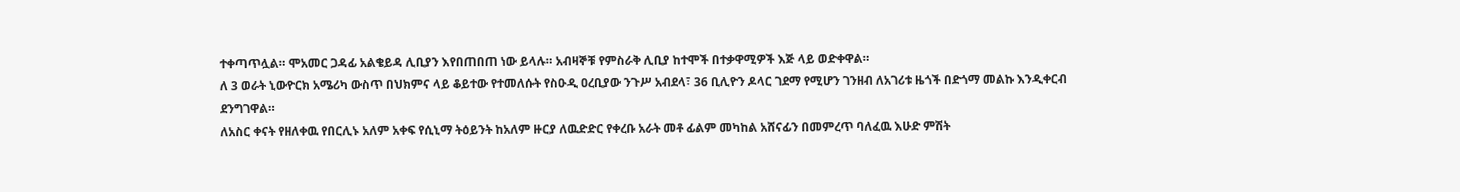ተቀጣጥሏል። ሞአመር ጋዳፊ አልቄይዳ ሊቢያን እየበጠበጠ ነው ይላሉ። አብዛኞቹ የምስራቅ ሊቢያ ከተሞች በተቃዋሚዎች እጅ ላይ ወድቀዋል።
ለ 3 ወራት ኒውዮርክ አሜሪካ ውስጥ በህክምና ላይ ቆይተው የተመለሱት የስዑዲ ዐረቢያው ንጉሥ አብደላ፣ 36 ቢሊዮን ዶላር ገደማ የሚሆን ገንዘብ ለአገሪቱ ዜጎች በድጎማ መልኩ እንዲቀርብ ደንግገዋል።
ለአስር ቀናት የዘለቀዉ የበርሊኑ አለም አቀፍ የሲኒማ ትዕይንት ከአለም ዙርያ ለዉድድር የቀረቡ አራት መቶ ፊልም መካከል አሸናፊን በመምረጥ ባለፈዉ እሁድ ምሽት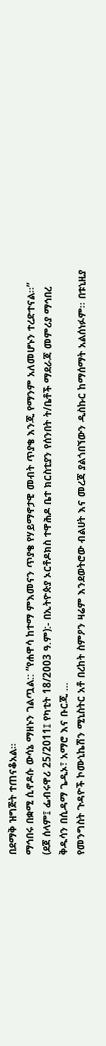በደማቅ ዝግጅት ተጠናቆአል።
ማኅበሩ በቋሚ ሲኖዶሱ ውሳኔ ማዘኑን ገልጧል:: “የሐዋሳ ከተማ ምእመናን ጥያቄ የሃይማኖታዊ መብት ጥያቄ እንጂ የማንም አለመሆኑን ተረድተናል፡፡” (ደጀ ሰላም፤ ፌብሩዋሪ 25/2011፤ የካቲት 18/2003 ዓ.ም):- በኢትዮጵያ ኦርቶዶክስ ተዋሕዶ ቤተ ክርስቲያን የሰንበት ት/ቤቶች ማደራጃ መምሪያ ማኅበረ ቅዱሳን በሲዳማ ጌዲኦ፣ አማሮ እና ቡርጂ …
የመንግስት ጉዳዮች ኮሙኒኬሽን ሚኒስትር አቶ በረከት ስምዖን ዛሬም እንደወትሮው ብልሀት እና መረጃ ያልጎበኘውን ዲስኩር ከማሰማት አልሰነፉም፡፡ በቱኒዚያ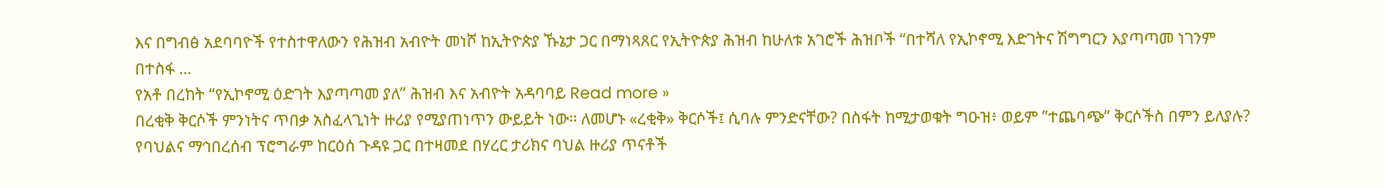እና በግብፅ አደባባዮች የተስተዋለውን የሕዝብ አብዮት መነሾ ከኢትዮጵያ ኹኔታ ጋር በማነጻጸር የኢትዮጵያ ሕዝብ ከሁለቱ አገሮች ሕዝቦች “በተሻለ የኢኮኖሚ እድገትና ሽግግርን እያጣጣመ ነገንም በተስፋ …
የአቶ በረከት “የኢኮኖሚ ዕድገት እያጣጣመ ያለ” ሕዝብ እና አብዮት አዳባባይ Read more »
በረቂቅ ቅርሶች ምንነትና ጥበቃ አስፈላጊነት ዙሪያ የሚያጠነጥን ውይይት ነው። ለመሆኑ «ረቂቅ» ቅርሶች፤ ሲባሉ ምንድናቸው? በስፋት ከሚታወቁት ግዑዝ፥ ወይም ”ተጨባጭ” ቅርሶችስ በምን ይለያሉ? የባህልና ማኅበረሰብ ፕሮግራም ከርዕሰ ጉዳዩ ጋር በተዛመደ በሃረር ታሪክና ባህል ዙሪያ ጥናቶች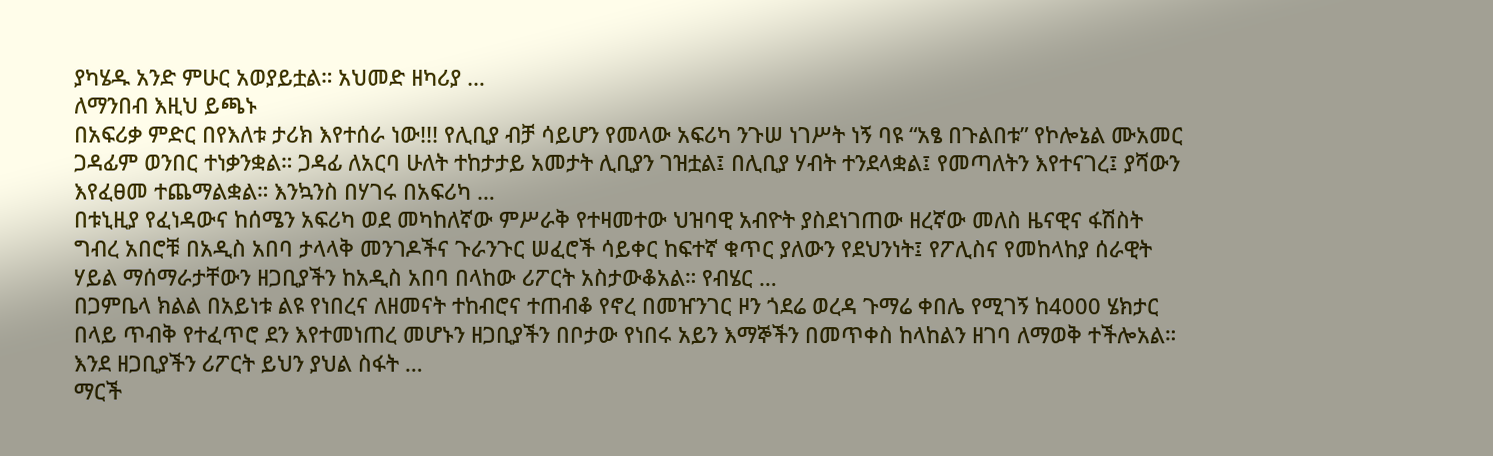ያካሄዱ አንድ ምሁር አወያይቷል። አህመድ ዘካሪያ …
ለማንበብ እዚህ ይጫኑ
በአፍሪቃ ምድር በየእለቱ ታሪክ እየተሰራ ነው!!! የሊቢያ ብቻ ሳይሆን የመላው አፍሪካ ንጉሠ ነገሥት ነኝ ባዩ “አፄ በጉልበቱ” የኮሎኔል ሙአመር ጋዳፊም ወንበር ተነቃንቋል። ጋዳፊ ለአርባ ሁለት ተከታታይ አመታት ሊቢያን ገዝቷል፤ በሊቢያ ሃብት ተንደላቋል፤ የመጣለትን እየተናገረ፤ ያሻውን እየፈፀመ ተጨማልቋል። እንኳንስ በሃገሩ በአፍሪካ …
በቱኒዚያ የፈነዳውና ከሰሜን አፍሪካ ወደ መካከለኛው ምሥራቅ የተዛመተው ህዝባዊ አብዮት ያስደነገጠው ዘረኛው መለስ ዜናዊና ፋሽስት ግብረ አበሮቹ በአዲስ አበባ ታላላቅ መንገዶችና ጉራንጉር ሠፈሮች ሳይቀር ከፍተኛ ቁጥር ያለውን የደህንነት፤ የፖሊስና የመከላከያ ሰራዊት ሃይል ማሰማራታቸውን ዘጋቢያችን ከአዲስ አበባ በላከው ሪፖርት አስታውቆአል። የብሄር …
በጋምቤላ ክልል በአይነቱ ልዩ የነበረና ለዘመናት ተከብሮና ተጠብቆ የኖረ በመዠንገር ዞን ጎደሬ ወረዳ ጉማሬ ቀበሌ የሚገኝ ከ4000 ሄክታር በላይ ጥብቅ የተፈጥሮ ደን እየተመነጠረ መሆኑን ዘጋቢያችን በቦታው የነበሩ አይን እማኞችን በመጥቀስ ከላከልን ዘገባ ለማወቅ ተችሎአል። እንደ ዘጋቢያችን ሪፖርት ይህን ያህል ስፋት …
ማርች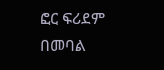ፎር ፍሪደም በመባል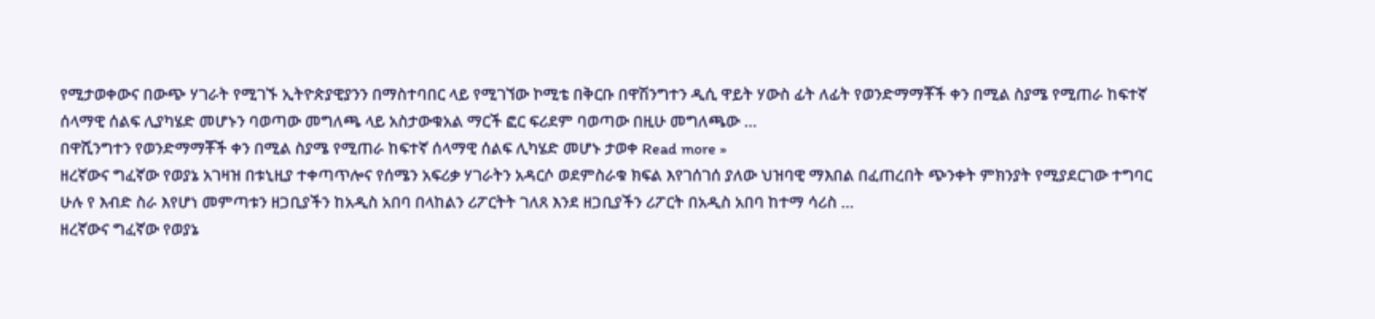የሚታወቀውና በውጭ ሃገራት የሚገኙ ኢትዮጵያዊያንን በማስተባበር ላይ የሚገኘው ኮሚቴ በቅርቡ በዋሽንግተን ዲሲ ዋይት ሃውስ ፊት ለፊት የወንድማማቾች ቀን በሚል ስያሜ የሚጠራ ከፍተኛ ሰላማዊ ሰልፍ ሊያካሄድ መሆኑን ባወጣው መግለጫ ላይ አስታውቁአል ማርች ፎር ፍሪደም ባወጣው በዚሁ መግለጫው …
በዋሺንግተን የወንድማማቾች ቀን በሚል ስያሜ የሚጠራ ከፍተኛ ሰላማዊ ሰልፍ ሊካሄድ መሆኑ ታወቀ Read more »
ዘረኛውና ግፈኛው የወያኔ አገዛዝ በቱኒዚያ ተቀጣጥሎና የሰሜን አፍሪቃ ሃገራትን አዳርሶ ወደምስራቁ ክፍል እየገሰገሰ ያለው ህዝባዊ ማእበል በፈጠረበት ጭንቀት ምክንያት የሚያደርገው ተግባር ሁሉ የ እብድ ስራ እየሆነ መምጣቱን ዘጋቢያችን ከአዲስ አበባ በላከልን ሪፖርትት ገለጸ እንደ ዘጋቢያችን ሪፖርት በአዲስ አበባ ከተማ ሳሪስ …
ዘረኛውና ግፈኛው የወያኔ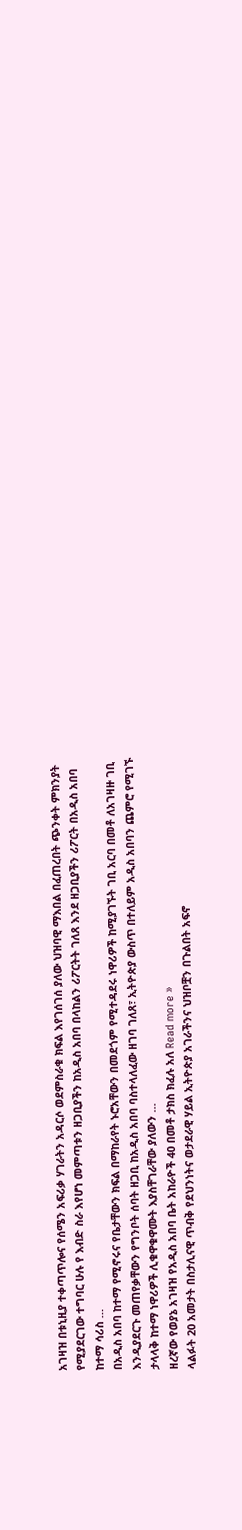አገዛዝ በቱኒዚያ ተቀጣጥሎና የሰሜን አፍሪቃ ሃገራትን አዳርሶ ወደምስራቁ ክፍል እየገሰገሰ ያለው ህዝባዊ ማእበል በፈጠረበት ጭንቀት ምክንያት የሚያደርገው ተግባር ሁሉ የ እብድ ስራ እየሆነ መምጣቱን ዘጋቢያችን ከአዲስ አበባ በላከልን ሪፖርትት ገለጸ እንደ ዘጋቢያችን ሪፖርት በአዲስ አበባ ከተማ ሳሪስ …
በአዲስ አበባ ከተማ የሚኖሩና የቤታቸውን ክፍል በማከራየት ኑሮአቸውን በመደጎም የሚተዳደሩ ነዋሪዎች ከሚያገኙት ገቢ አርባ በመቶ ለአገዛዙ ገቢ እንዲያደርጉ መጠየቃቸውን የግንቦት ሰባት ዘጋቢ ከአዲስ አበባ ባስተላለፈው ዘገባ ገለጸ፣ ኢትዮጵያ ውስጥ በተለይም አዲስ አበባን ጨምሮ የሚገኙ ታላላቅ ከተማ ነዋሪዎች ሊቁዋቁዋሙት እያስቸገራቸው ያለውን …
ዘረኛው የወያኔ አገዛዝ የአዲስ አበባ ቤት አከራዮች 40 በመቶ ታክስ ክፈሉ አለ Read more »
ላልፉት 20 አመታት በስታሊናዊ ጥብቅ የደህንነትና ወታደራዊ ሃይል ኢትዮጵያ አገራችንና ህዝቦቿን በጉልበት አፍኖ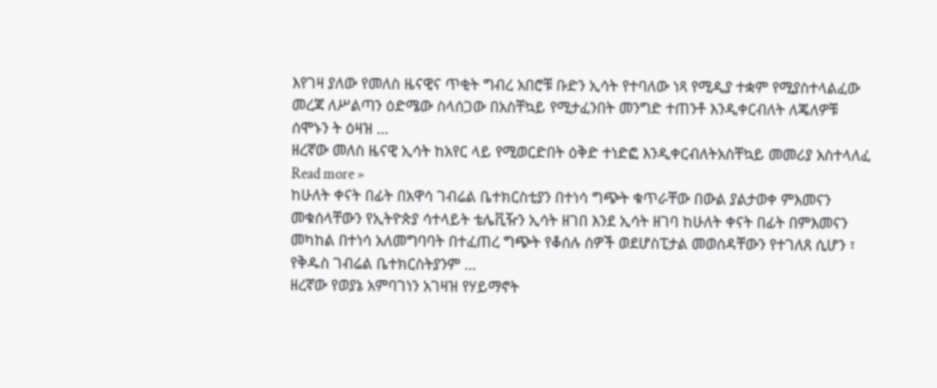እየገዛ ያለው የመለስ ዜናዊና ጥቂት ግብረ አበሮቹ ቡድን ኢሳት የተባለው ነጻ የሚዲያ ተቋም የሚያስተላልፈው መረጃ ለሥልጣን ዕድሜው ስላሰጋው በአስቸኳይ የሚታፈንበት መንግድ ተጠንቶ እንዲቀርብለት ለጄለዎቹ ሰሞኑን ት ዕዛዝ …
ዘረኛው መለስ ዜናዊ ኢሳት ከአየር ላይ የሚወርድበት ዕቅድ ተነድፎ እንዲቀርብለትአስቸኳይ መመሪያ አስተላለፈ Read more »
ከሁለት ቀናት በፊት በአዋሳ ገብሬል ቤተክርስቲያን በተነሳ ግጭት ቁጥራቸው በውል ያልታወቀ ምእመናን መቁሰላቸውን የኢትዮጵያ ሳተላይት ቴሌቪዥን ኢሳት ዘገበ እንደ ኢሳት ዘገባ ከሁለት ቀናት በፊት በምእመናን መካከል በተነሳ አለመግባባት በተፈጠረ ግጭት የቆሰሉ ሰዎች ወደሆስፒታል መወሰዳቸውን የተገለጸ ሲሆን ፣ የቅዱስ ገብሬል ቤተክርስትያንም …
ዘረኛው የወያኔ አምባገነን አገዛዝ የሃይማኖት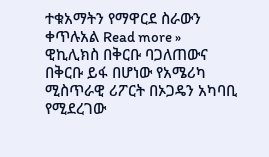ተቁአማትን የማዋርደ ስራውን ቀጥሉአል Read more »
ዊኪሊክስ በቅርቡ ባጋለጠውና በቅርቡ ይፋ በሆነው የአሜሪካ ሚስጥራዊ ሪፖርት በኦጋዴን አካባቢ የሚደረገው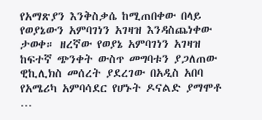የአማጽያን እንቅስቃሴ ከሚጠበቀው በላይ የወያኔውን አምባገነን አገዛዝ እንዳስጨነቀው ታወቀ። ዘረኛው የወያኔ አምባገነን አገዛዝ ከፍተኛ ጭንቀት ውስጥ መግባቱን ያጋለጠው ዊኪሊክስ መሰረት ያደረገው በአዲስ አበባ የአሜሪካ አምባሳደር የሆኑት ዶናልድ ያማሞቶ …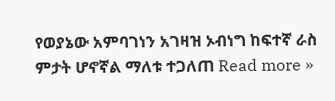የወያኔው አምባገነን አገዛዝ ኦብነግ ከፍተኛ ራስ ምታት ሆኖኛል ማለቱ ተጋለጠ Read more »